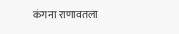कंगना राणावतला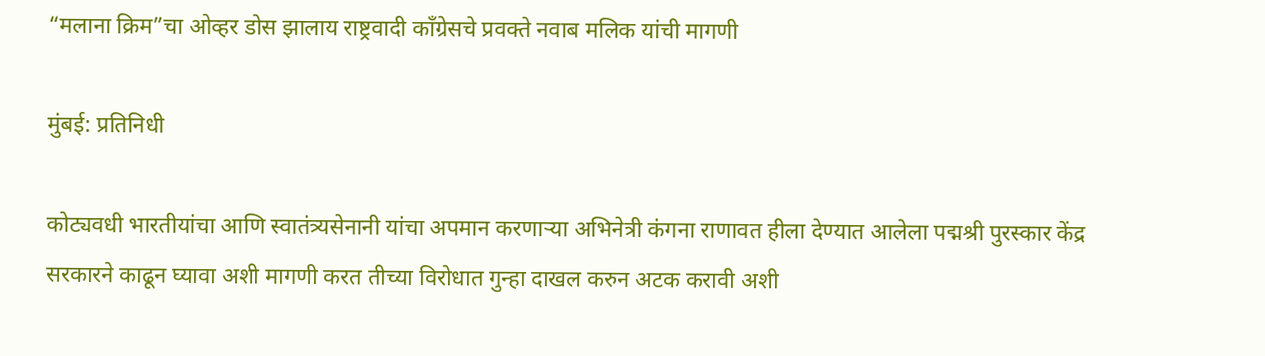“मलाना क्रिम”चा ओव्हर डोस झालाय राष्ट्रवादी काँग्रेसचे प्रवक्ते नवाब मलिक यांची मागणी

मुंबई: प्रतिनिधी

कोट्यवधी भारतीयांचा आणि स्वातंत्र्यसेनानी यांचा अपमान करणार्‍या अभिनेत्री कंगना राणावत हीला देण्यात आलेला पद्मश्री पुरस्कार केंद्र सरकारने काढून घ्यावा अशी मागणी करत तीच्या विरोधात गुन्हा दाखल करुन अटक करावी अशी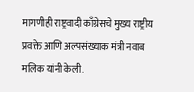मागणीही राष्ट्रवादी काँग्रेसचे मुख्य राष्ट्रीय प्रवक्ते आणि अल्पसंख्याक मंत्री नवाब मलिक यांनी केली.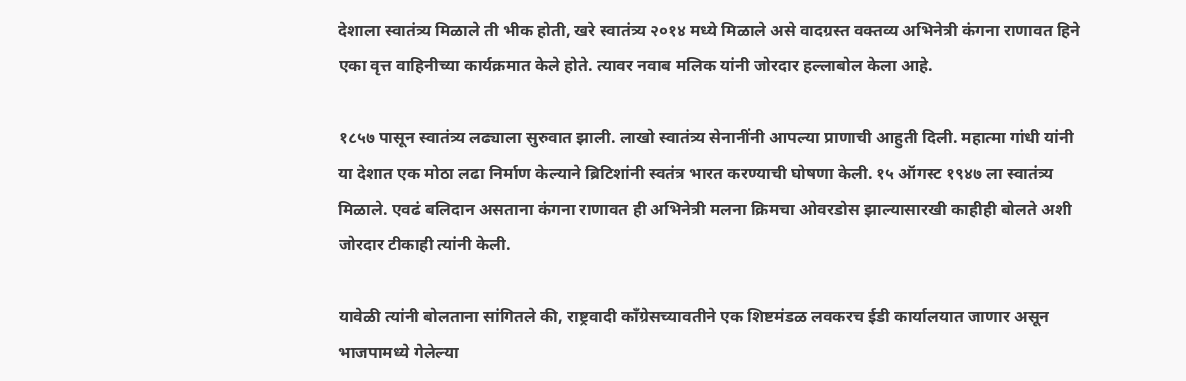देशाला स्वातंत्र्य मिळाले ती भीक होती, खरे स्वातंत्र्य २०१४ मध्ये मिळाले असे वादग्रस्त वक्तव्य अभिनेत्री कंगना राणावत हिने एका वृत्त वाहिनीच्या कार्यक्रमात केले होते. त्यावर नवाब मलिक यांनी जोरदार हल्लाबोल केला आहे.

१८५७ पासून स्वातंत्र्य लढ्याला सुरुवात झाली. लाखो स्वातंत्र्य सेनानींनी आपल्या प्राणाची आहुती दिली. महात्मा गांधी यांनी या देशात एक मोठा लढा निर्माण केल्याने ब्रिटिशांनी स्वतंत्र भारत करण्याची घोषणा केली. १५ ऑगस्ट १९४७ ला स्वातंत्र्य मिळाले. एवढं बलिदान असताना कंगना राणावत ही अभिनेत्री मलना क्रिमचा ओवरडोस झाल्यासारखी काहीही बोलते अशी जोरदार टीकाही त्यांनी केली.

यावेळी त्यांनी बोलताना सांगितले की, राष्ट्रवादी काँग्रेसच्यावतीने एक शिष्टमंडळ लवकरच ईडी कार्यालयात जाणार असून भाजपामध्ये गेलेल्या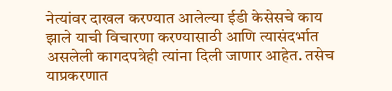नेत्यांवर दाखल करण्यात आलेल्या ईडी केसेसचे काय झाले याची विचारणा करण्यासाठी आणि त्यासंदर्भात असलेली कागदपत्रेही त्यांना दिली जाणार आहेत. तसेच याप्रकरणात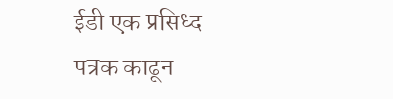ईडी एक प्रसिध्द पत्रक काढून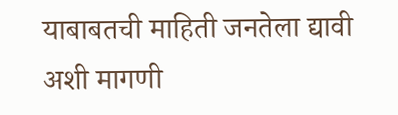याबाबतची माहिती जनतेला द्यावी अशी मागणी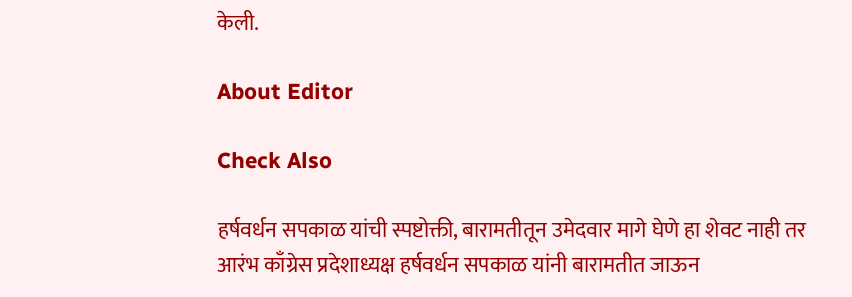केली.

About Editor

Check Also

हर्षवर्धन सपकाळ यांची स्पष्टोक्ती, बारामतीतून उमेदवार मागे घेणे हा शेवट नाही तर आरंभ काँग्रेस प्रदेशाध्यक्ष हर्षवर्धन सपकाळ यांनी बारामतीत जाऊन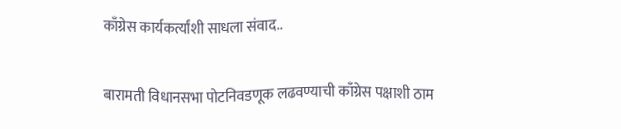काँग्रेस कार्यकर्त्यांशी साधला संवाद..

बारामती विधानसभा पोटनिवडणूक लढवण्याची काँग्रेस पक्षाशी ठाम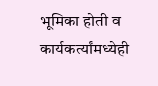भूमिका होती व कार्यकर्त्यांमध्येही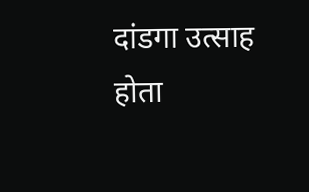दांडगा उत्साह होता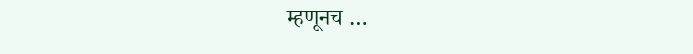म्हणूनच …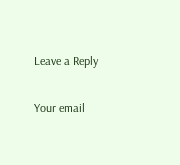Leave a Reply

Your email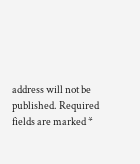address will not be published. Required fields are marked *